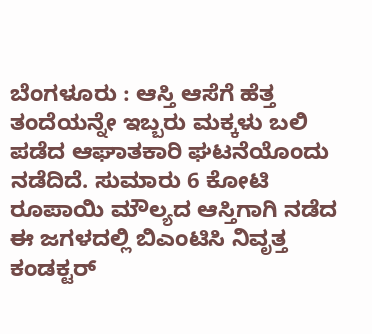ಬೆಂಗಳೂರು : ಆಸ್ತಿ ಆಸೆಗೆ ಹೆತ್ತ ತಂದೆಯನ್ನೇ ಇಬ್ಬರು ಮಕ್ಕಳು ಬಲಿ ಪಡೆದ ಆಘಾತಕಾರಿ ಘಟನೆಯೊಂದು ನಡೆದಿದೆ. ಸುಮಾರು 6 ಕೋಟಿ ರೂಪಾಯಿ ಮೌಲ್ಯದ ಆಸ್ತಿಗಾಗಿ ನಡೆದ ಈ ಜಗಳದಲ್ಲಿ ಬಿಎಂಟಿಸಿ ನಿವೃತ್ತ ಕಂಡಕ್ಟರ್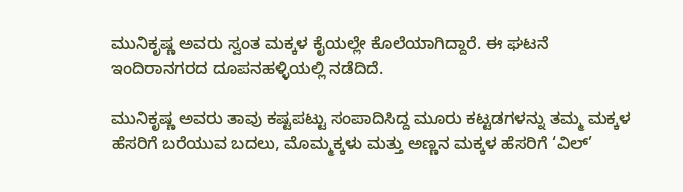ಮುನಿಕೃಷ್ಣ ಅವರು ಸ್ವಂತ ಮಕ್ಕಳ ಕೈಯಲ್ಲೇ ಕೊಲೆಯಾಗಿದ್ದಾರೆ. ಈ ಘಟನೆ ಇಂದಿರಾನಗರದ ದೂಪನಹಳ್ಳಿಯಲ್ಲಿ ನಡೆದಿದೆ.

ಮುನಿಕೃಷ್ಣ ಅವರು ತಾವು ಕಷ್ಟಪಟ್ಟು ಸಂಪಾದಿಸಿದ್ದ ಮೂರು ಕಟ್ಟಡಗಳನ್ನು ತಮ್ಮ ಮಕ್ಕಳ ಹೆಸರಿಗೆ ಬರೆಯುವ ಬದಲು, ಮೊಮ್ಮಕ್ಕಳು ಮತ್ತು ಅಣ್ಣನ ಮಕ್ಕಳ ಹೆಸರಿಗೆ ‘ವಿಲ್’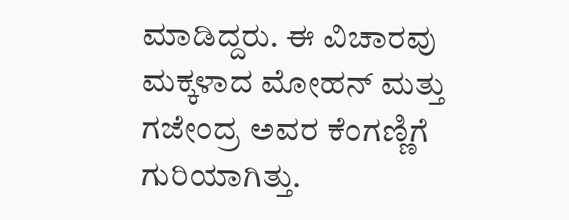ಮಾಡಿದ್ದರು. ಈ ವಿಚಾರವು ಮಕ್ಕಳಾದ ಮೋಹನ್ ಮತ್ತು ಗಜೇಂದ್ರ ಅವರ ಕೆಂಗಣ್ಣಿಗೆ ಗುರಿಯಾಗಿತ್ತು.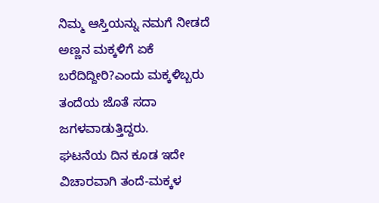ನಿಮ್ಮ ಆಸ್ತಿಯನ್ನು ನಮಗೆ ನೀಡದೆ ಅಣ್ಣನ ಮಕ್ಕಳಿಗೆ ಏಕೆ ಬರೆದಿದ್ದೀರಿ?ಎಂದು ಮಕ್ಕಳಿಬ್ಬರು ತಂದೆಯ ಜೊತೆ ಸದಾ ಜಗಳವಾಡುತ್ತಿದ್ದರು.
ಘಟನೆಯ ದಿನ ಕೂಡ ಇದೇ ವಿಚಾರವಾಗಿ ತಂದೆ-ಮಕ್ಕಳ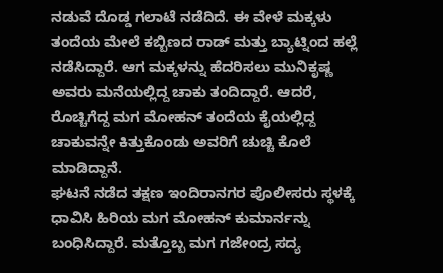ನಡುವೆ ದೊಡ್ಡ ಗಲಾಟೆ ನಡೆದಿದೆ. ಈ ವೇಳೆ ಮಕ್ಕಳು ತಂದೆಯ ಮೇಲೆ ಕಬ್ಬಿಣದ ರಾಡ್ ಮತ್ತು ಬ್ಯಾಟ್ನಿಂದ ಹಲ್ಲೆ ನಡೆಸಿದ್ದಾರೆ. ಆಗ ಮಕ್ಕಳನ್ನು ಹೆದರಿಸಲು ಮುನಿಕೃಷ್ಣ ಅವರು ಮನೆಯಲ್ಲಿದ್ದ ಚಾಕು ತಂದಿದ್ದಾರೆ. ಆದರೆ, ರೊಚ್ಚಿಗೆದ್ದ ಮಗ ಮೋಹನ್ ತಂದೆಯ ಕೈಯಲ್ಲಿದ್ದ ಚಾಕುವನ್ನೇ ಕಿತ್ತುಕೊಂಡು ಅವರಿಗೆ ಚುಚ್ಚಿ ಕೊಲೆ ಮಾಡಿದ್ದಾನೆ.
ಘಟನೆ ನಡೆದ ತಕ್ಷಣ ಇಂದಿರಾನಗರ ಪೊಲೀಸರು ಸ್ಥಳಕ್ಕೆ ಧಾವಿಸಿ ಹಿರಿಯ ಮಗ ಮೋಹನ್ ಕುಮಾರ್ನನ್ನು ಬಂಧಿಸಿದ್ದಾರೆ. ಮತ್ತೊಬ್ಬ ಮಗ ಗಜೇಂದ್ರ ಸದ್ಯ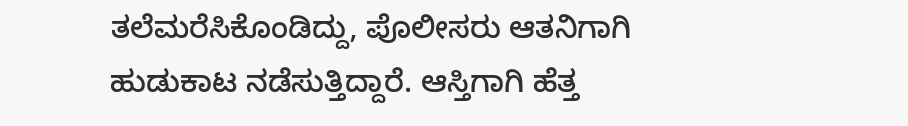ತಲೆಮರೆಸಿಕೊಂಡಿದ್ದು, ಪೊಲೀಸರು ಆತನಿಗಾಗಿ ಹುಡುಕಾಟ ನಡೆಸುತ್ತಿದ್ದಾರೆ. ಆಸ್ತಿಗಾಗಿ ಹೆತ್ತ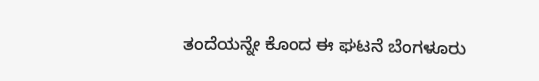ತಂದೆಯನ್ನೇ ಕೊಂದ ಈ ಘಟನೆ ಬೆಂಗಳೂರು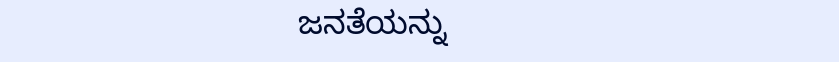ಜನತೆಯನ್ನು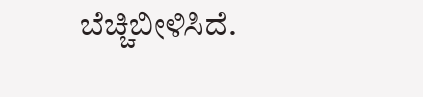ಬೆಚ್ಚಿಬೀಳಿಸಿದೆ.